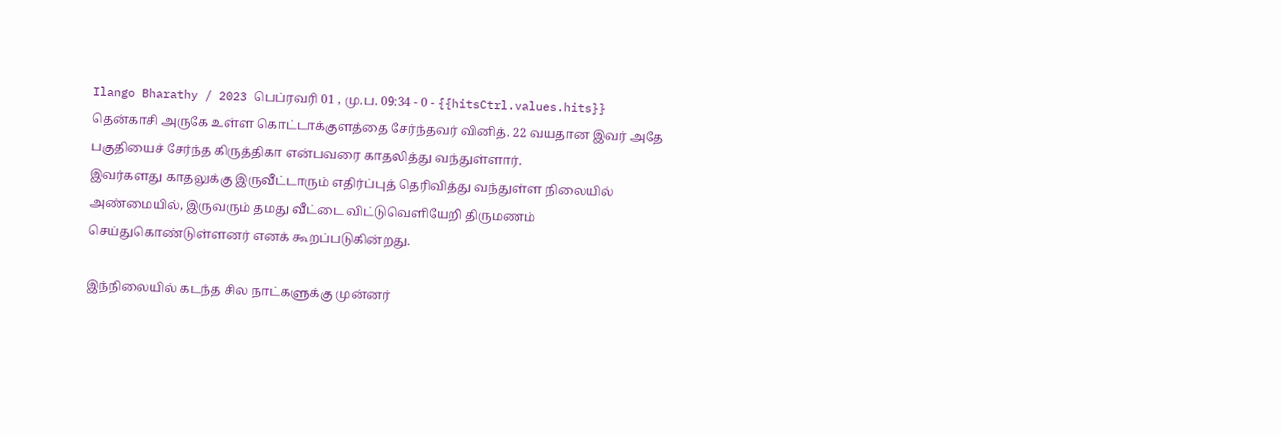Ilango Bharathy / 2023 பெப்ரவரி 01 , மு.ப. 09:34 - 0 - {{hitsCtrl.values.hits}}
தென்காசி அருகே உள்ள கொட்டாக்குளத்தை சேர்ந்தவர் வினித். 22 வயதான இவர் அதே பகுதியைச் சேர்ந்த கிருத்திகா என்பவரை காதலித்து வந்துள்ளார்.
இவர்களது காதலுக்கு இருவீட்டாரும் எதிர்ப்புத் தெரிவித்து வந்துள்ள நிலையில் அண்மையில், இருவரும் தமது வீட்டை விட்டுவெளியேறி திருமணம் செய்துகொண்டுள்ளனர் எனக் கூறப்படுகின்றது.

இந்நிலையில் கடந்த சில நாட்களுக்கு முன்னர்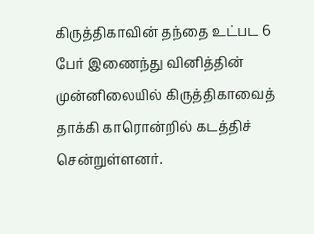கிருத்திகாவின் தந்தை உட்பட 6 பேர் இணைந்து வினித்தின் முன்னிலையில் கிருத்திகாவைத் தாக்கி காரொன்றில் கடத்திச் சென்றுள்ளனர்.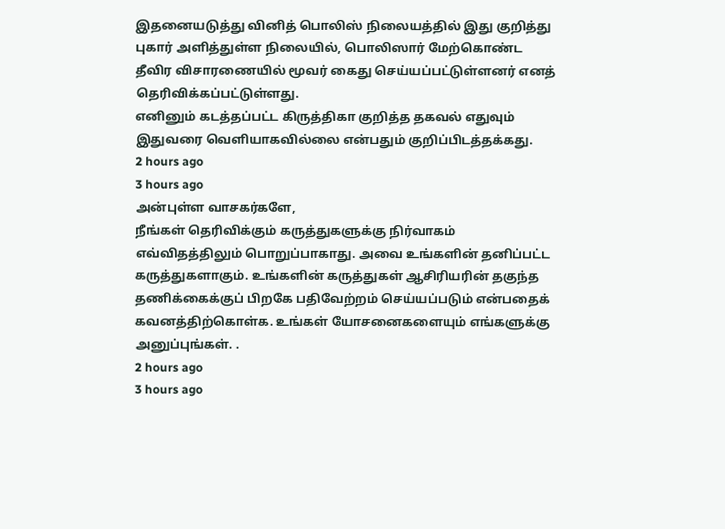இதனையடுத்து வினித் பொலிஸ் நிலையத்தில் இது குறித்து புகார் அளித்துள்ள நிலையில், பொலிஸார் மேற்கொண்ட தீவிர விசாரணையில் மூவர் கைது செய்யப்பட்டுள்ளனர் எனத் தெரிவிக்கப்பட்டுள்ளது.
எனினும் கடத்தப்பட்ட கிருத்திகா குறித்த தகவல் எதுவும் இதுவரை வெளியாகவில்லை என்பதும் குறிப்பிடத்தக்கது.
2 hours ago
3 hours ago
அன்புள்ள வாசகர்களே,
நீங்கள் தெரிவிக்கும் கருத்துகளுக்கு நிர்வாகம் எவ்விதத்திலும் பொறுப்பாகாது. அவை உங்களின் தனிப்பட்ட கருத்துகளாகும். உங்களின் கருத்துகள் ஆசிரியரின் தகுந்த தணிக்கைக்குப் பிறகே பதிவேற்றம் செய்யப்படும் என்பதைக் கவனத்திற்கொள்க. உங்கள் யோசனைகளையும் எங்களுக்கு அனுப்புங்கள். .
2 hours ago
3 hours ago